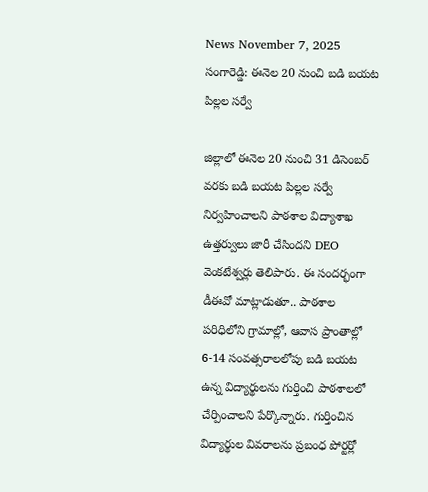News November 7, 2025
సంగారెడ్డి: ఈనెల 20 నుంచి బడి బయట పిల్లల సర్వే

జిల్లాలో ఈనెల 20 నుంచి 31 డిసెంబర్ వరకు బడి బయట పిల్లల సర్వే నిర్వహించాలని పాఠశాల విద్యాశాఖ ఉత్తర్వులు జారీ చేసిందని DEO వెంకటేశ్వర్లు తెలిపారు. ఈ సందర్భంగా డీఈవో మాట్లాడుతూ.. పాఠశాల పరిధిలోని గ్రామాల్లో, ఆవాస ప్రాంతాల్లో 6-14 సంవత్సరాలలోపు బడి బయట ఉన్న విద్యార్థులను గుర్తించి పాఠశాలలో చేర్పించాలని పేర్కొన్నారు. గుర్తించిన విద్యార్థుల వివరాలను ప్రబంధ పోర్టర్లో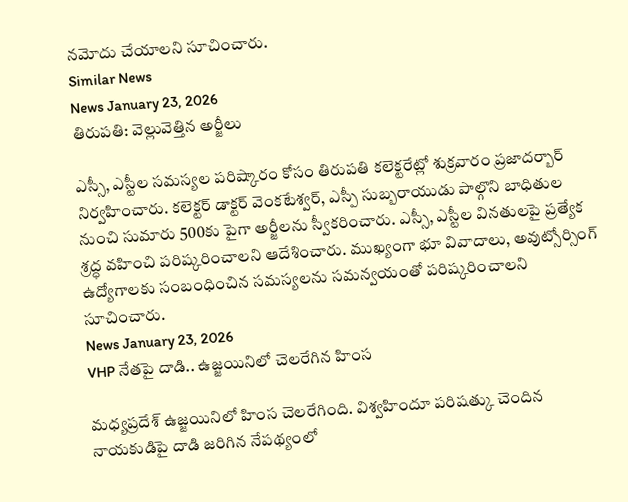నమోదు చేయాలని సూచించారు.
Similar News
News January 23, 2026
తిరుపతి: వెల్లువెత్తిన అర్జీలు

ఎస్సీ, ఎస్టీల సమస్యల పరిష్కారం కోసం తిరుపతి కలెక్టరేట్లో శుక్రవారం ప్రజాదర్బార్ నిర్వహించారు. కలెక్టర్ డాక్టర్ వెంకటేశ్వర్, ఎస్పీ సుబ్బరాయుడు పాల్గొని బాధితుల నుంచి సుమారు 500కు పైగా అర్జీలను స్వీకరించారు. ఎస్సీ, ఎస్టీల వినతులపై ప్రత్యేక శ్రద్ధ వహించి పరిష్కరించాలని ఆదేశించారు. ముఖ్యంగా భూ వివాదాలు, అవుట్సోర్సింగ్ ఉద్యోగాలకు సంబంధించిన సమస్యలను సమన్వయంతో పరిష్కరించాలని సూచించారు.
News January 23, 2026
VHP నేతపై దాడి.. ఉజ్జయినిలో చెలరేగిన హింస

మధ్యప్రదేశ్ ఉజ్జయినిలో హింస చెలరేగింది. విశ్వహిందూ పరిషత్కు చెందిన నాయకుడిపై దాడి జరిగిన నేపథ్యంలో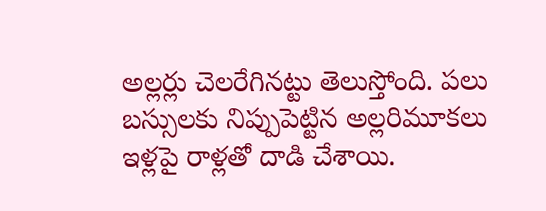అల్లర్లు చెలరేగినట్టు తెలుస్తోంది. పలు బస్సులకు నిప్పుపెట్టిన అల్లరిమూకలు ఇళ్లపై రాళ్లతో దాడి చేశాయి.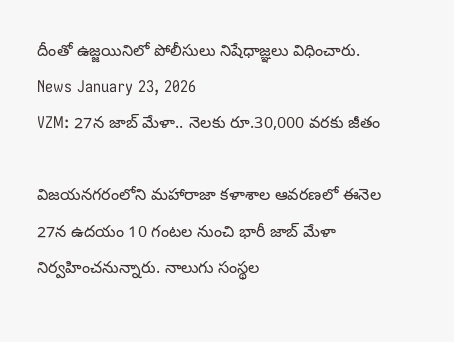దీంతో ఉజ్జయినిలో పోలీసులు నిషేధాజ్ఞలు విధించారు.
News January 23, 2026
VZM: 27న జాబ్ మేళా.. నెలకు రూ.30,000 వరకు జీతం

విజయనగరంలోని మహారాజా కళాశాల ఆవరణలో ఈనెల 27న ఉదయం 10 గంటల నుంచి భారీ జాబ్ మేళా నిర్వహించనున్నారు. నాలుగు సంస్థల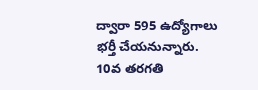ద్వారా 595 ఉద్యోగాలు భర్తీ చేయనున్నారు. 10వ తరగతి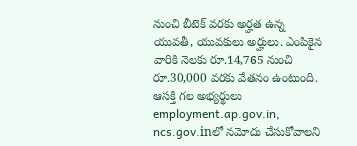నుంచి బీటెక్ వరకు అర్హత ఉన్న యువతీ, యువకులు అర్హులు. ఎంపికైన వారికి నెలకు రూ.14,765 నుంచి రూ.30,000 వరకు వేతనం ఉంటుంది. ఆసక్తి గల అభ్యర్థులు employment.ap.gov.in, ncs.gov.inలో నమోదు చేసుకోవాలని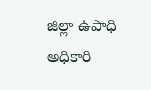జిల్లా ఉపాధి అధికారి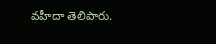వహీదా తెలిపారు.